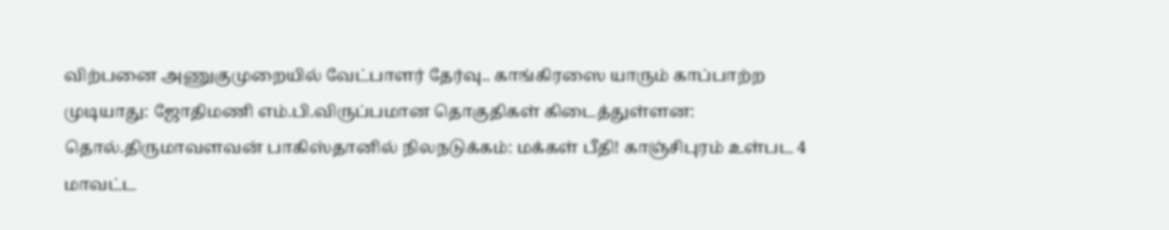விற்பனை அணுகுமுறையில் வேட்பாளர் தேர்வு.. காங்கிரஸை யாரும் காப்பாற்ற முடியாது: ஜோதிமணி எம்.பி.விருப்பமான தொகுதிகள் கிடைத்துள்ளன: தொல்.திருமாவளவன் பாகிஸ்தானில் நிலநடுக்கம்: மக்கள் பீதி! காஞ்சிபுரம் உள்பட 4 மாவட்ட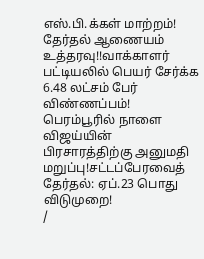எஸ்.பி.க்கள் மாற்றம்! தேர்தல் ஆணையம் உத்தரவு!!வாக்காளர் பட்டியலில் பெயர் சேர்க்க 6.48 லட்சம் பேர் விண்ணப்பம்! பெரம்பூரில் நாளை விஜய்யின் பிரசாரத்திற்கு அனுமதி மறுப்பு!சட்டப்பேரவைத் தேர்தல்: ஏப்.23 பொது விடுமுறை!
/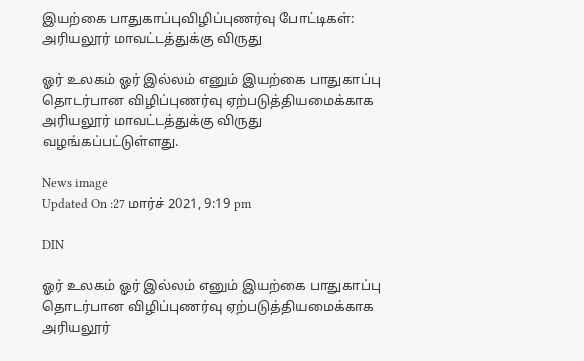இயற்கை பாதுகாப்புவிழிப்புணர்வு போட்டிகள்: அரியலூர் மாவட்டத்துக்கு விருது

ஓர் உலகம் ஓர் இல்லம் எனும் இயற்கை பாதுகாப்பு தொடர்பான விழிப்புணர்வு ஏற்படுத்தியமைக்காக அரியலூர் மாவட்டத்துக்கு விருது வழங்கப்பட்டுள்ளது.

News image
Updated On :27 மார்ச் 2021, 9:19 pm

DIN

ஓர் உலகம் ஓர் இல்லம் எனும் இயற்கை பாதுகாப்பு தொடர்பான விழிப்புணர்வு ஏற்படுத்தியமைக்காக அரியலூர்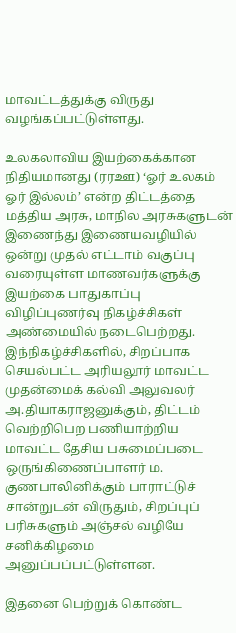மாவட்டத்துக்கு விருது வழங்கப்பட்டுள்ளது.

உலகலாவிய இயற்கைக்கான நிதியமானது (ரரஊ) ‘ஓர் உலகம் ஓர் இல்லம்’ என்ற திட்டத்தை மத்திய அரசு, மாநில அரசுகளுடன் இணைந்து இணையவழியில் ஒன்று முதல் எட்டாம் வகுப்பு வரையுள்ள மாணவர்களுக்கு இயற்கை பாதுகாப்பு விழிப்புணர்வு நிகழ்ச்சிகள் அண்மையில் நடைபெற்றது. இந்நிகழ்ச்சிகளில், சிறப்பாக செயல்பட்ட அரியலூர் மாவட்ட முதன்மைக் கல்வி அலுவலர் அ.தியாகராஜனுக்கும், திட்டம் வெற்றிபெற பணியாற்றிய மாவட்ட தேசிய பசுமைப்படை ஒருங்கிணைப்பாளர் ம. குணபாலினிக்கும் பாராட்டுச் சான்றுடன் விருதும், சிறப்புப் பரிசுகளும் அஞ்சல் வழியே சனிக்கிழமை அனுப்பப்பட்டுள்ளன.

இதனை பெற்றுக் கொண்ட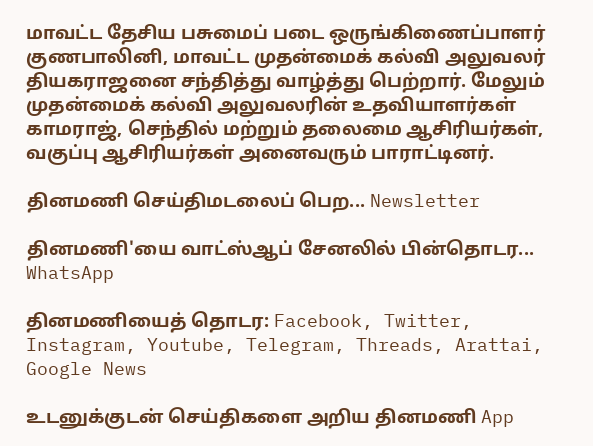மாவட்ட தேசிய பசுமைப் படை ஒருங்கிணைப்பாளர் குணபாலினி, மாவட்ட முதன்மைக் கல்வி அலுவலர் தியகராஜனை சந்தித்து வாழ்த்து பெற்றார். மேலும் முதன்மைக் கல்வி அலுவலரின் உதவியாளர்கள் காமராஜ், செந்தில் மற்றும் தலைமை ஆசிரியர்கள், வகுப்பு ஆசிரியர்கள் அனைவரும் பாராட்டினர்.

தினமணி செய்திமடலைப் பெற... Newsletter

தினமணி'யை வாட்ஸ்ஆப் சேனலில் பின்தொடர... WhatsApp

தினமணியைத் தொடர: Facebook, Twitter, Instagram, Youtube, Telegram, Threads, Arattai, Google News

உடனுக்குடன் செய்திகளை அறிய தினமணி App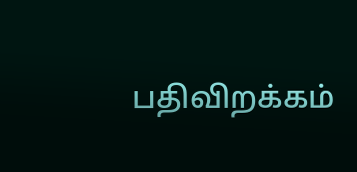பதிவிறக்கம்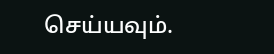செய்யவும்.